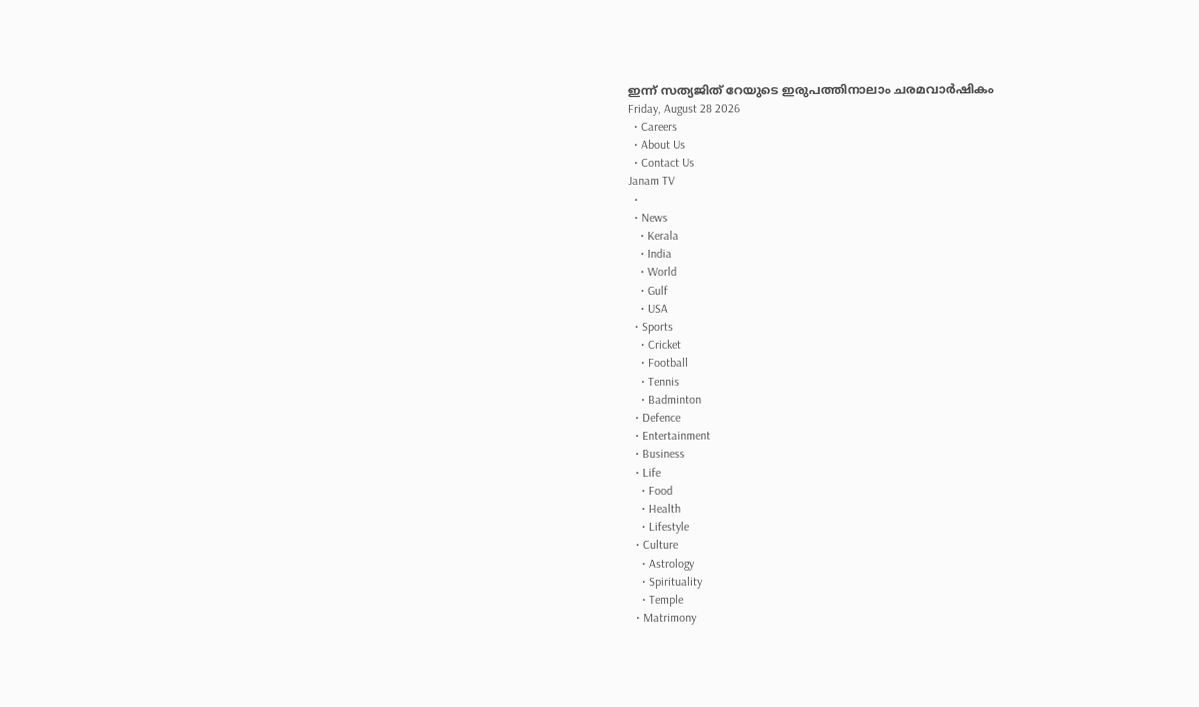ഇന്ന് സത്യജിത് റേയുടെ ഇരുപത്തിനാലാം ചരമവാർഷികം
Friday, August 28 2026
  • Careers
  • About Us
  • Contact Us
Janam TV
  •
  • News
    • Kerala
    • India
    • World
    • Gulf
    • USA
  • Sports
    • Cricket
    • Football
    • Tennis
    • Badminton
  • Defence
  • Entertainment
  • Business
  • Life
    • Food
    • Health
    • Lifestyle
  • Culture
    • Astrology
    • Spirituality
    • Temple
  • Matrimony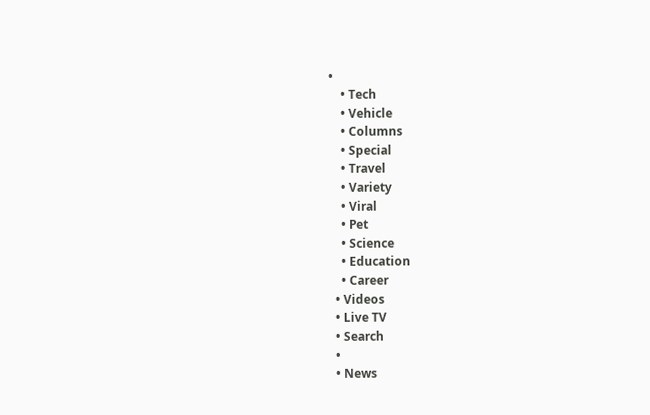•
    • Tech
    • Vehicle
    • Columns
    • Special
    • Travel
    • Variety
    • Viral
    • Pet
    • Science
    • Education
    • Career
  • Videos
  • Live TV
  • Search
  •
  • News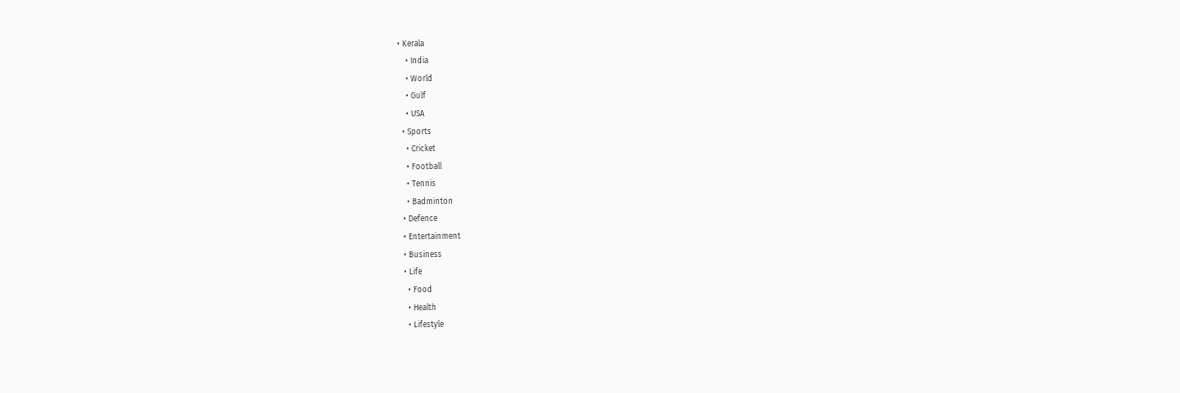• Kerala
    • India
    • World
    • Gulf
    • USA
  • Sports
    • Cricket
    • Football
    • Tennis
    • Badminton
  • Defence
  • Entertainment
  • Business
  • Life
    • Food
    • Health
    • Lifestyle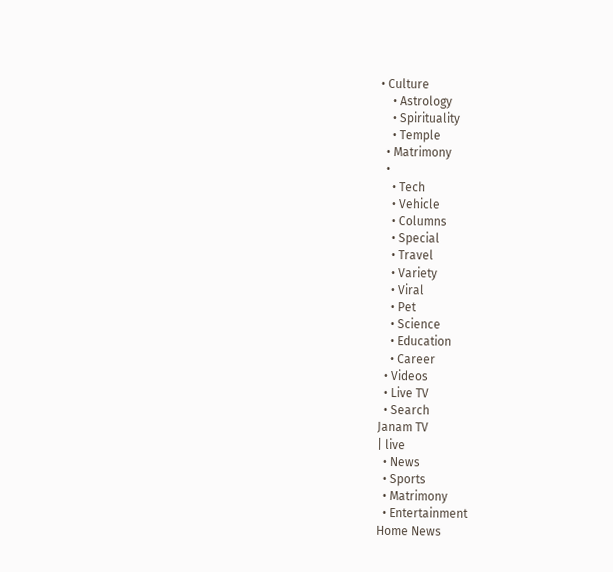• Culture
    • Astrology
    • Spirituality
    • Temple
  • Matrimony
  •
    • Tech
    • Vehicle
    • Columns
    • Special
    • Travel
    • Variety
    • Viral
    • Pet
    • Science
    • Education
    • Career
  • Videos
  • Live TV
  • Search
Janam TV
| live
  • News
  • Sports
  • Matrimony
  • Entertainment
Home News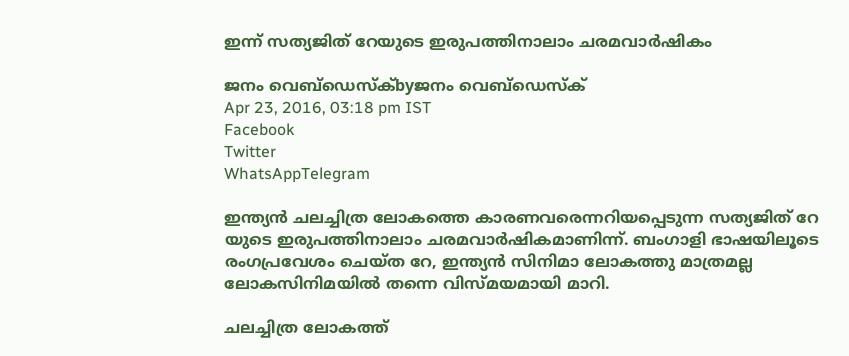ഇന്ന് സത്യജിത് റേയുടെ ഇരുപത്തിനാലാം ചരമവാർഷികം

ജനം വെബ്‌ഡെസ്ക്byജനം വെബ്‌ഡെസ്ക്
Apr 23, 2016, 03:18 pm IST
Facebook
Twitter
WhatsAppTelegram

ഇന്ത്യൻ ചലച്ചിത്ര ലോകത്തെ കാരണവരെന്നറിയപ്പെടുന്ന സത്യജിത് റേ യുടെ ഇരുപത്തിനാലാം ചരമവാർഷികമാണിന്ന്. ബംഗാളി ഭാഷയിലൂടെ രംഗപ്രവേശം ചെയ്ത റേ, ഇന്ത്യൻ സിനിമാ ലോകത്തു മാത്രമല്ല ലോകസിനിമയിൽ തന്നെ വിസ്മയമായി മാറി.

ചലച്ചിത്ര ലോകത്ത്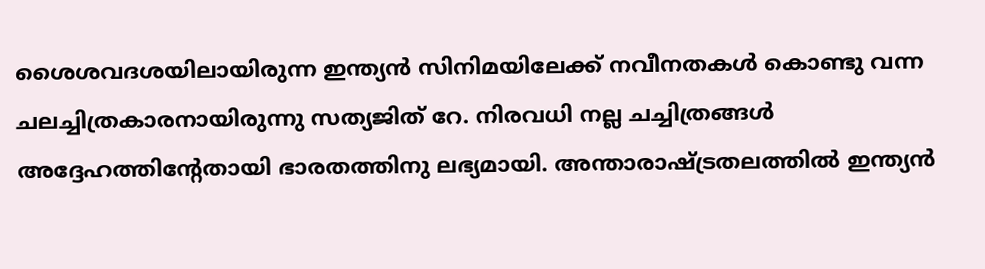ശൈശവദശയിലായിരുന്ന ഇന്ത്യൻ സിനിമയിലേക്ക് നവീനതകൾ കൊണ്ടു വന്ന ചലച്ചിത്രകാരനായിരുന്നു സത്യജിത് റേ. നിരവധി നല്ല ചച്ചിത്രങ്ങൾ അദ്ദേഹത്തിന്റേതായി ഭാരതത്തിനു ലഭ്യമായി. അന്താരാഷ്‌ട്രതലത്തിൽ ഇന്ത്യൻ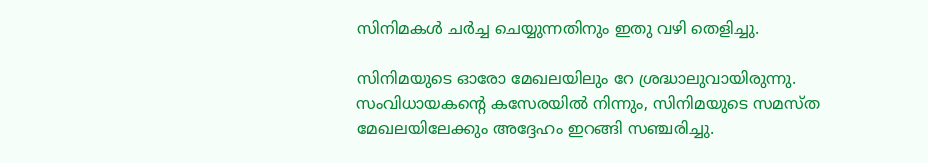സിനിമകൾ ചർച്ച ചെയ്യുന്നതിനും ഇതു വഴി തെളിച്ചു.

സിനിമയുടെ ഓരോ മേഖലയിലും റേ ശ്രദ്ധാലുവായിരുന്നു. സംവിധായകന്റെ കസേരയിൽ നിന്നും, സിനിമയുടെ സമസ്ത മേഖലയിലേക്കും അദ്ദേഹം ഇറങ്ങി സഞ്ചരിച്ചു.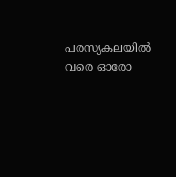പരസ്യകലയിൽ വരെ ഓരോ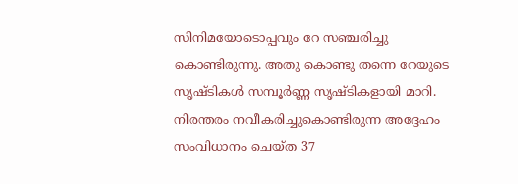സിനിമയോടൊപ്പവും റേ സഞ്ചരിച്ചു കൊണ്ടിരുന്നു. അതു കൊണ്ടു തന്നെ റേയുടെ സൃഷ്ടികൾ സമ്പൂർണ്ണ സൃഷ്ടികളായി മാറി. നിരന്തരം നവീകരിച്ചുകൊണ്ടിരുന്ന അദ്ദേഹം സംവിധാനം ചെയ്ത 37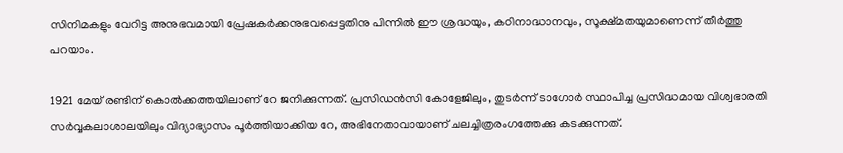സിനിമകളും വേറിട്ട അനുഭവമായി പ്രേഷകർക്കനുഭവപ്പെട്ടതിനു പിന്നിൽ ഈ ശ്രദ്ധയും, കഠിനാദ്ധാനവും, സൂക്ഷ്മതയുമാണെന്ന് തീർത്തു പറയാം.

1921 മേയ് രണ്ടിന് കൊൽക്കത്തയിലാണ് റേ ജനിക്കുന്നത്. പ്രസിഡൻസി കോളേജിലും, തുടർന്ന് ടാഗോർ സ്ഥാപിച്ച പ്രസിദ്ധമായ വിശ്വഭാരതി സർവ്വകലാശാലയിലും വിദ്യാഭ്യാസം പൂർത്തിയാക്കിയ റേ, അഭിനേതാവായാണ് ചലച്ചിത്രരംഗത്തേക്കു കടക്കുന്നത്.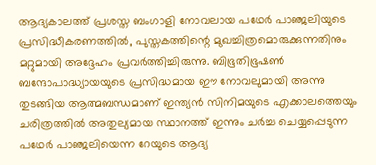ആദ്യകാലത്ത് പ്രശസ്ത ബംഗാളി നോവലായ പഥേർ പാഞ്ജലിയുടെ പ്രസിദ്ധീകരണത്തിൽ, പുസ്തകത്തിന്റെ മുഖച്ചിത്രമൊരുക്കുന്നതിനും മറ്റുമായി അദ്ദേഹം പ്രവർത്തിച്ചിരുന്നു. ബിഭൂതിഭൂഷൺ ബന്ദോപാദ്ധ്യായയുടെ പ്രസിദ്ധമായ ഈ നോവലുമായി അന്നു തുടങ്ങിയ ആത്മബന്ധമാണ് ഇന്ത്യൻ സിനിമയുടെ എക്കാലത്തെയും ചരിത്രത്തിൽ അതുല്യമായ സ്ഥാനത്ത് ഇന്നും ചർച്ച ചെയ്യപ്പെടുന്ന പഥേർ പാഞ്ജലിയെന്ന റേയുടെ ആദ്യ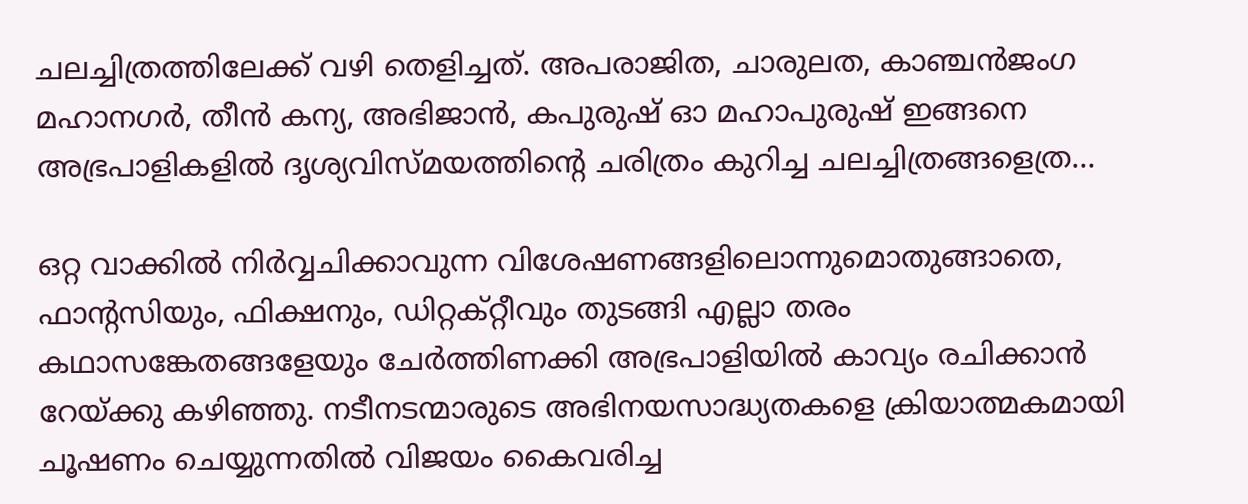ചലച്ചിത്രത്തിലേക്ക് വഴി തെളിച്ചത്. അപരാജിത, ചാരുലത, കാഞ്ചൻജംഗ മഹാനഗർ, തീൻ കന്യ, അഭിജാൻ, കപുരുഷ് ഓ മഹാപുരുഷ് ഇങ്ങനെ അഭ്രപാളികളിൽ ദൃശ്യവിസ്മയത്തിന്റെ ചരിത്രം കുറിച്ച ചലച്ചിത്രങ്ങളെത്ര…

ഒറ്റ വാക്കിൽ നിർവ്വചിക്കാവുന്ന വിശേഷണങ്ങളിലൊന്നുമൊതുങ്ങാതെ, ഫാന്റസിയും, ഫിക്ഷനും, ഡിറ്റക്റ്റീവും തുടങ്ങി എല്ലാ തരം കഥാസങ്കേതങ്ങളേയും ചേർത്തിണക്കി അഭ്രപാളിയിൽ കാവ്യം രചിക്കാൻ റേയ്‌ക്കു കഴിഞ്ഞു. നടീനടന്മാരുടെ അഭിനയസാദ്ധ്യതകളെ ക്രിയാത്മകമായി ചൂഷണം ചെയ്യുന്നതിൽ വിജയം കൈവരിച്ച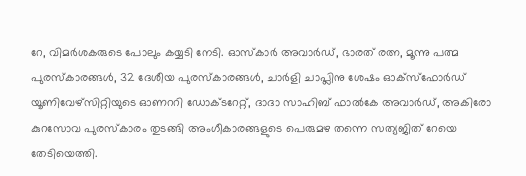റേ, വിമർശകരുടെ പോലും കയ്യടി നേടി. ഓസ്കാർ അവാർഡ്, ഭാരത് രത്ന, മൂന്നു പത്മ പുരസ്കാരങ്ങൾ, 32 ദേശീയ പുരസ്കാരങ്ങൾ, ചാർളി ചാപ്ലിനു ശേഷം ഓക്സ്ഫോർഡ് യൂണിവേഴ്സിറ്റിയുടെ ഓണററി ഡോക്ടറേറ്റ്, ദാദാ സാഹിബ് ഫാൽകേ അവാർഡ്, അകിരോ കുറസോവ പുരസ്കാരം തുടങ്ങി അംഗീകാരങ്ങളുടെ പെരുമഴ തന്നെ സത്യജിത് റേയെ തേടിയെത്തി.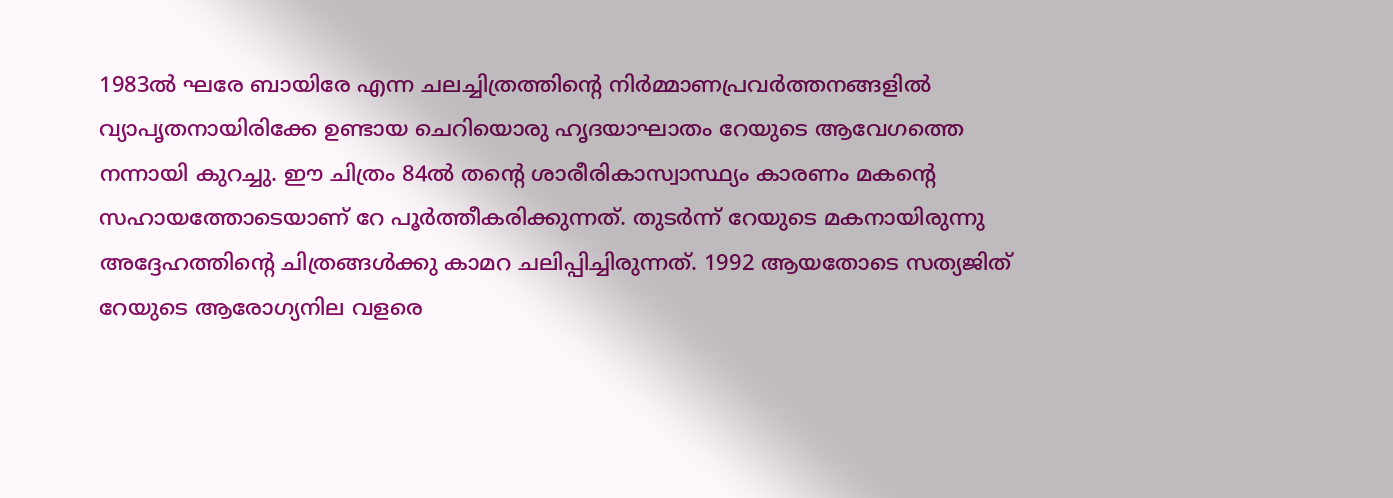1983ൽ ഘരേ ബായിരേ എന്ന ചലച്ചിത്രത്തിന്റെ നിർമ്മാണപ്രവർത്തനങ്ങളിൽ വ്യാപൃതനായിരിക്കേ ഉണ്ടായ ചെറിയൊരു ഹൃദയാഘാതം റേയുടെ ആവേഗത്തെ നന്നായി കുറച്ചു. ഈ ചിത്രം 84ൽ തന്റെ ശാരീരികാസ്വാസ്ഥ്യം കാരണം മകന്റെ സഹായത്തോടെയാണ് റേ പൂർത്തീകരിക്കുന്നത്. തുടർന്ന് റേയുടെ മകനായിരുന്നു അദ്ദേഹത്തിന്റെ ചിത്രങ്ങൾക്കു കാമറ ചലിപ്പിച്ചിരുന്നത്. 1992 ആയതോടെ സത്യജിത് റേയുടെ ആരോഗ്യനില വളരെ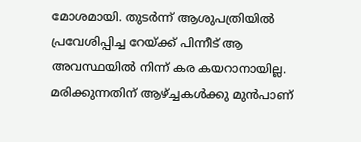മോശമായി. തുടർന്ന് ആശുപത്രിയിൽ പ്രവേശിപ്പിച്ച റേയ്‌ക്ക് പിന്നീട് ആ അവസ്ഥയിൽ നിന്ന് കര കയറാനായില്ല. മരിക്കുന്നതിന് ആഴ്‌ച്ചകൾക്കു മുൻപാണ്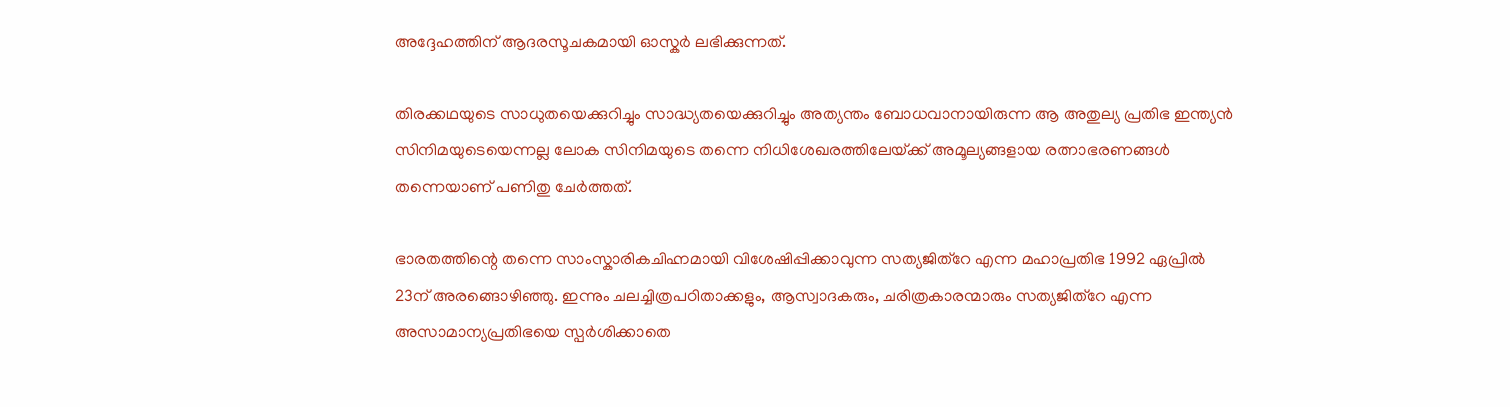അദ്ദേഹത്തിന് ആദരസൂചകമായി ഓസ്കർ ലഭിക്കുന്നത്.

തിരക്കഥയുടെ സാധുതയെക്കുറിച്ചും സാദ്ധ്യതയെക്കുറിച്ചും അത്യന്തം ബോധവാനായിരുന്ന ആ അതുല്യ പ്രതിഭ ഇന്ത്യൻ സിനിമയുടെയെന്നല്ല ലോക സിനിമയുടെ തന്നെ നിധിശേഖരത്തിലേയ്‌ക്ക് അമൂല്യങ്ങളായ രത്നാഭരണങ്ങൾ തന്നെയാണ് പണിതു ചേർത്തത്.

ഭാരതത്തിന്റെ തന്നെ സാംസ്കാരികചിഹ്നമായി വിശേഷിപ്പിക്കാവുന്ന സത്യജിത്‌റേ എന്ന മഹാപ്രതിഭ 1992 ഏപ്രിൽ 23ന് അരങ്ങൊഴിഞ്ഞു. ഇന്നും ചലച്ചിത്രപഠിതാക്കളും, ആസ്വാദകരും, ചരിത്രകാരന്മാരും സത്യജിത്‌റേ എന്ന അസാമാന്യപ്രതിഭയെ സ്പർശിക്കാതെ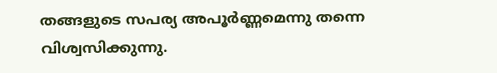തങ്ങളുടെ സപര്യ അപൂർണ്ണമെന്നു തന്നെ വിശ്വസിക്കുന്നു.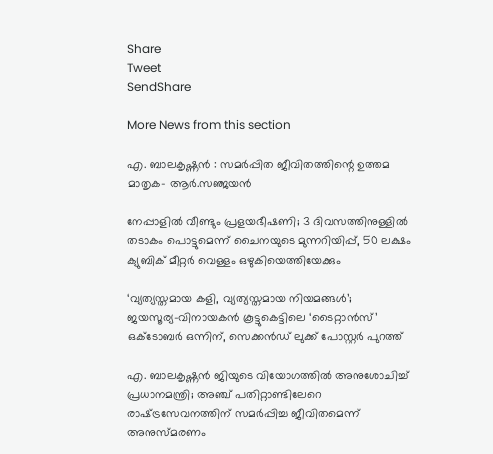Share
Tweet
SendShare

More News from this section

എ. ബാലകൃഷ്ണൻ : സമർപ്പിത ജീവിതത്തിന്റെ ഉത്തമ മാതൃക- ആർ.സഞ്ജയൻ

നേപ്പാളിൽ വീണ്ടും പ്രളയഭീഷണി; 3 ദിവസത്തിനുള്ളിൽ തടാകം പൊട്ടുമെന്ന് ചൈനയുടെ മുന്നറിയിപ്പ്, 50 ലക്ഷം ക്യുബിക് മീറ്റർ വെള്ളം ഒഴുകിയെത്തിയേക്കും

‘വ്യത്യസ്തമായ കളി, വ്യത്യസ്തമായ നിയമങ്ങൾ’; ജയസൂര്യ–വിനായകൻ കൂട്ടുകെട്ടിലെ ‘ടൈറ്റാൻസ്’ ഒക്ടോബർ ഒന്നിന്, സെക്കൻഡ് ലുക്ക് പോസ്റ്റർ പുറത്ത്

എ. ബാലകൃഷ്ണൻ ജിയുടെ വിയോഗത്തിൽ അനുശോചിച്ച് പ്രധാനമന്ത്രി; അഞ്ച് പതിറ്റാണ്ടിലേറെ രാഷ്‌ട്രസേവനത്തിന് സമർപ്പിച്ച ജീവിതമെന്ന് അനുസ്മരണം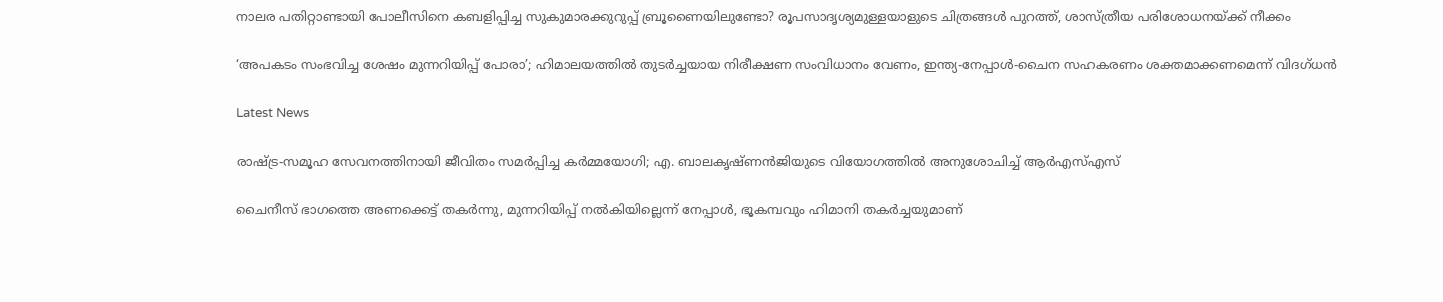നാലര പതിറ്റാണ്ടായി പോലീസിനെ കബളിപ്പിച്ച സുകുമാരക്കുറുപ്പ് ബ്രൂണൈയിലുണ്ടോ? രൂപസാദൃശ്യമുള്ളയാളുടെ ചിത്രങ്ങൾ പുറത്ത്, ശാസ്ത്രീയ പരിശോധനയ്‌ക്ക് നീക്കം

‘അപകടം സംഭവിച്ച ശേഷം മുന്നറിയിപ്പ് പോരാ’; ഹിമാലയത്തിൽ തുടർച്ചയായ നിരീക്ഷണ സംവിധാനം വേണം, ഇന്ത്യ-നേപ്പാൾ-ചൈന സഹകരണം ശക്തമാക്കണമെന്ന് വിദഗ്ധൻ

Latest News

രാഷ്‌ട്ര-സമൂഹ സേവനത്തിനായി ജീവിതം സമർപ്പിച്ച കർമ്മയോഗി; എ. ബാലകൃഷ്ണൻജിയുടെ വിയോഗത്തിൽ അനുശോചിച്ച് ആർഎസ്എസ്

ചൈനീസ് ഭാഗത്തെ അണക്കെട്ട് തകർന്നു, മുന്നറിയിപ്പ് നൽകിയില്ലെന്ന് നേപ്പാൾ, ഭൂകമ്പവും ഹിമാനി തകർച്ചയുമാണ്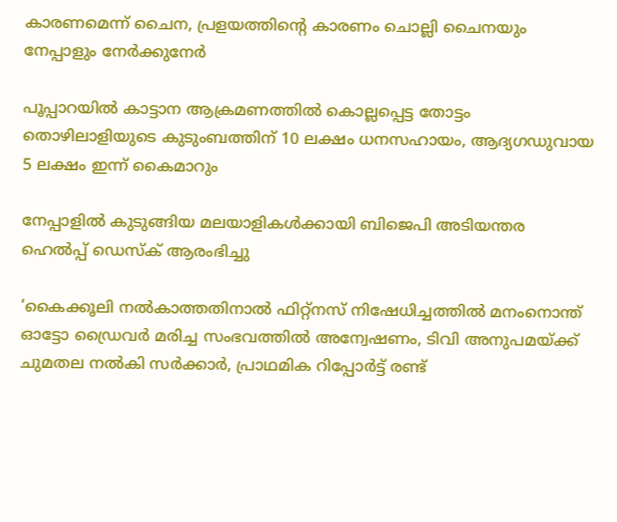കാരണമെന്ന് ചൈന, പ്രളയത്തിന്റെ കാരണം ചൊല്ലി ചൈനയും നേപ്പാളും നേർക്കുനേർ

പൂപ്പാറയിൽ കാട്ടാന ആക്രമണത്തിൽ കൊല്ലപ്പെട്ട തോട്ടം തൊഴിലാളിയുടെ കുടുംബത്തിന് 10 ലക്ഷം ധനസഹായം, ആദ്യഗഡുവായ 5 ലക്ഷം ഇന്ന് കൈമാറും

നേപ്പാളിൽ കുടുങ്ങിയ മലയാളികൾക്കായി ബിജെപി അടിയന്തര ഹെൽപ്പ് ഡെസ്ക് ആരംഭിച്ചു

‘കൈക്കൂലി നൽകാത്തതിനാൽ ഫിറ്റ്നസ് നിഷേധിച്ചത്തിൽ മനംനൊന്ത് ഓട്ടോ ഡ്രൈവർ മരിച്ച സംഭവത്തിൽ അന്വേഷണം, ടിവി അനുപമയ്‌ക്ക് ചുമതല നൽകി സർക്കാർ, പ്രാഥമിക റിപ്പോർട്ട് രണ്ട്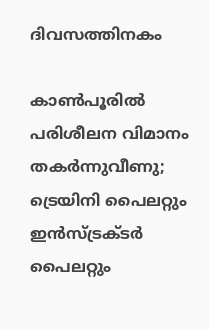ദിവസത്തിനകം

കാൺപൂരിൽ പരിശീലന വിമാനം തകർന്നുവീണു; ട്രെയിനി പൈലറ്റും ഇൻസ്ട്രക്ടർ പൈലറ്റും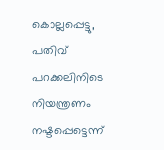കൊല്ലപ്പെട്ടു, പതിവ് പറക്കലിനിടെ നിയന്ത്രണം നഷ്ടപ്പെട്ടെന്ന്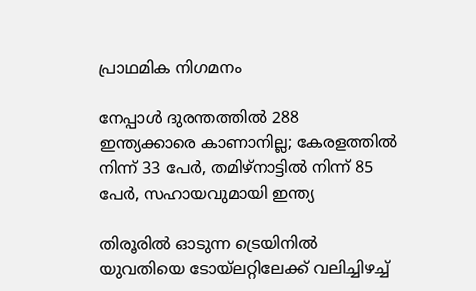പ്രാഥമിക നിഗമനം

നേപ്പാൾ ദുരന്തത്തിൽ 288 ഇന്ത്യക്കാരെ കാണാനില്ല; കേരളത്തിൽ നിന്ന് 33 പേർ, തമിഴ്നാട്ടിൽ നിന്ന് 85 പേർ, സഹായവുമായി ഇന്ത്യ

തിരൂരിൽ ഓടുന്ന ട്രെയിനിൽ യുവതിയെ ടോയ്‌ലറ്റിലേക്ക് വലിച്ചിഴച്ച്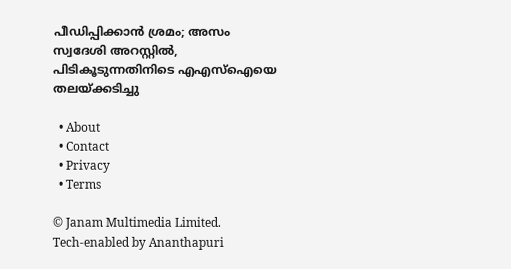പീഡിപ്പിക്കാൻ ശ്രമം; അസം സ്വദേശി അറസ്റ്റിൽ, പിടികൂടുന്നതിനിടെ എഎസ്ഐയെ തലയ്‌ക്കടിച്ചു

  • About
  • Contact
  • Privacy
  • Terms

© Janam Multimedia Limited.
Tech-enabled by Ananthapuri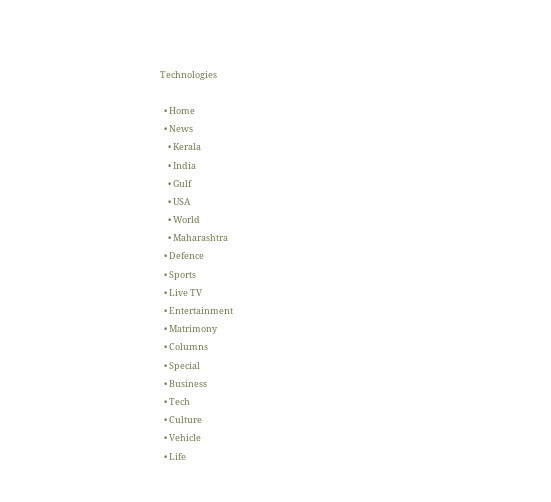Technologies

  • Home
  • News
    • Kerala
    • India
    • Gulf
    • USA
    • World
    • Maharashtra
  • Defence
  • Sports
  • Live TV
  • Entertainment
  • Matrimony
  • Columns
  • Special
  • Business
  • Tech
  • Culture
  • Vehicle
  • Life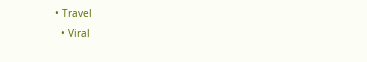• Travel
  • Viral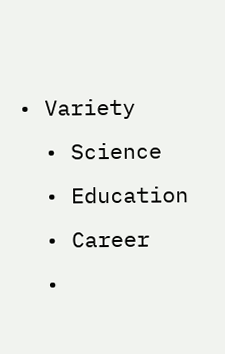• Variety
  • Science
  • Education
  • Career
  •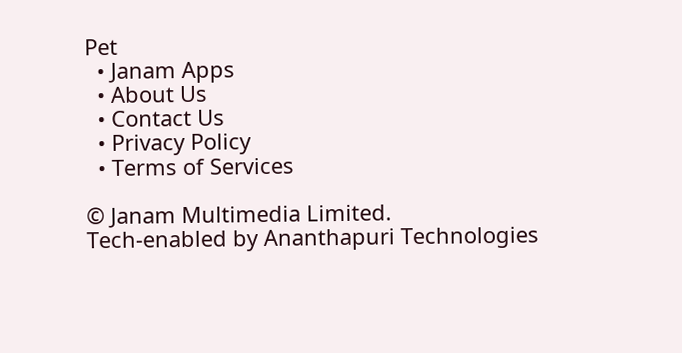Pet
  • Janam Apps
  • About Us
  • Contact Us
  • Privacy Policy
  • Terms of Services

© Janam Multimedia Limited.
Tech-enabled by Ananthapuri Technologies